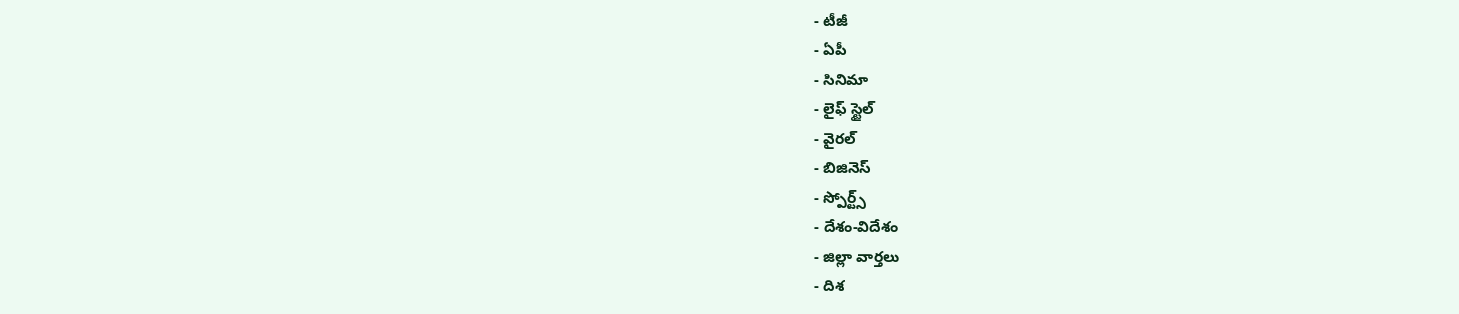- టీజీ
- ఏపీ
- సినిమా
- లైఫ్ స్టైల్
- వైరల్
- బిజినెస్
- స్పోర్ట్స్
- దేశం-విదేశం
- జిల్లా వార్తలు
- దిశ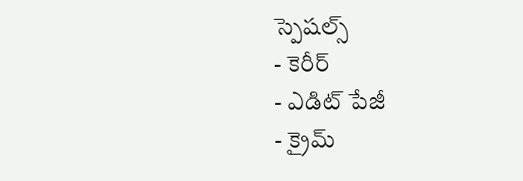స్పెషల్స్
- కెరీర్
- ఎడిట్ పేజీ
- క్రైమ్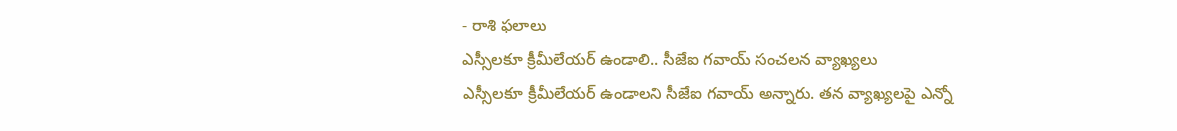- రాశి ఫలాలు
ఎస్సీలకూ క్రీమీలేయర్ ఉండాలి.. సీజేఐ గవాయ్ సంచలన వ్యాఖ్యలు
ఎస్సీలకూ క్రీమీలేయర్ ఉండాలని సీజేఐ గవాయ్ అన్నారు. తన వ్యాఖ్యలపై ఎన్నో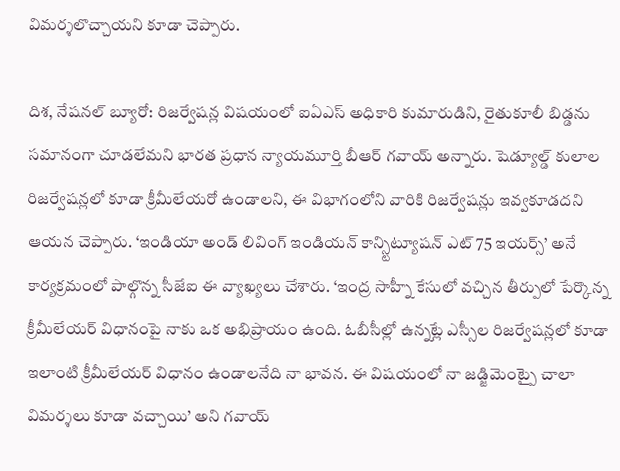విమర్శలొచ్చాయని కూడా చెప్పారు.

దిశ, నేషనల్ బ్యూరో: రిజర్వేషన్ల విషయంలో ఐఏఎస్ అధికారి కుమారుడిని, రైతుకూలీ బిడ్డను సమానంగా చూడలేమని భారత ప్రధాన న్యాయమూర్తి బీఆర్ గవాయ్ అన్నారు. షెడ్యూల్డ్ కులాల రిజర్వేషన్లలో కూడా క్రీమీలేయరో ఉండాలని, ఈ విభాగంలోని వారికి రిజర్వేషన్లు ఇవ్వకూడదని ఆయన చెప్పారు. ‘ఇండియా అండ్ లివింగ్ ఇండియన్ కాన్స్టిట్యూషన్ ఎట్ 75 ఇయర్స్’ అనే కార్యక్రమంలో పాల్గొన్న సీజేఐ ఈ వ్యాఖ్యలు చేశారు. ‘ఇంద్ర సాహ్నీ కేసులో వచ్చిన తీర్పులో పేర్కొన్న క్రీమీలేయర్ విధానంపై నాకు ఒక అభిప్రాయం ఉంది. ఓబీసీల్లో ఉన్నట్లే ఎస్సీల రిజర్వేషన్లలో కూడా ఇలాంటి క్రీమీలేయర్ విధానం ఉండాలనేది నా భావన. ఈ విషయంలో నా జడ్జిమెంట్పై చాలా విమర్శలు కూడా వచ్చాయి’ అని గవాయ్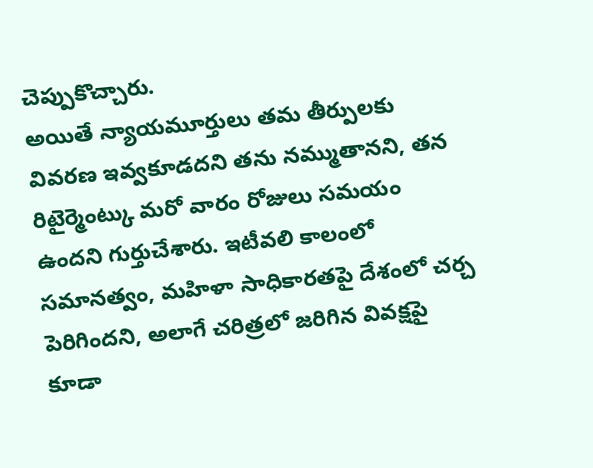చెప్పుకొచ్చారు.
అయితే న్యాయమూర్తులు తమ తీర్పులకు వివరణ ఇవ్వకూడదని తను నమ్ముతానని, తన రిటైర్మెంట్కు మరో వారం రోజులు సమయం ఉందని గుర్తుచేశారు. ఇటీవలి కాలంలో సమానత్వం, మహిళా సాధికారతపై దేశంలో చర్చ పెరిగిందని, అలాగే చరిత్రలో జరిగిన వివక్షపై కూడా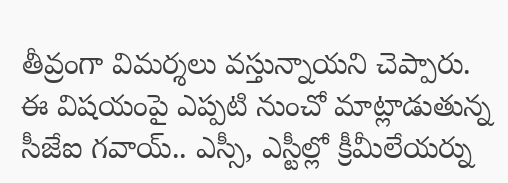తీవ్రంగా విమర్శలు వస్తున్నాయని చెప్పారు. ఈ విషయంపై ఎప్పటి నుంచో మాట్లాడుతున్న సీజేఐ గవాయ్.. ఎస్సీ, ఎస్టీల్లో క్రీమీలేయర్ను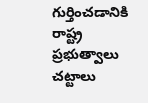గుర్తించడానికి రాష్ట్ర ప్రభుత్వాలు చట్టాలు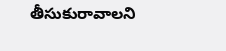తీసుకురావాలని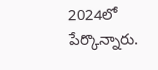2024లో పేర్కొన్నారు.